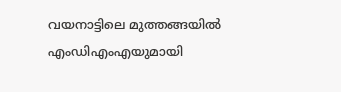വയനാട്ടിലെ മുത്തങ്ങയിൽ എംഡിഎംഎയുമായി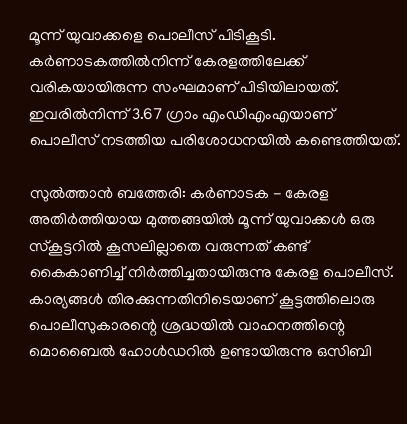മൂന്ന് യുവാക്കളെ പൊലീസ് പിടികൂടി. കര്‍ണാടകത്തിൽനിന്ന് കേരളത്തിലേക്ക് വരികയായിരുന്ന സംഘമാണ് പിടിയിലായത്. ഇവരിൽനിന്ന് 3.67 ഗ്രാം എംഡിഎംഎയാണ് പൊലീസ് നടത്തിയ പരിശോധനയിൽ കണ്ടെത്തിയത്.

സുല്‍ത്താന്‍ ബത്തേരി: കര്‍ണാടക - കേരള അതിര്‍ത്തിയായ മുത്തങ്ങയില്‍ മൂന്ന് യുവാക്കള്‍ ഒരു സ്‌കൂട്ടറില്‍ കൂസലില്ലാതെ വരുന്നത് കണ്ട് കൈകാണിച്ച് നിര്‍ത്തിച്ചതായിരുന്നു കേരള പൊലീസ്. കാര്യങ്ങള്‍ തിരക്കുന്നതിനിടെയാണ് കൂട്ടത്തിലൊരു പൊലീസുകാരന്റെ ശ്രദ്ധയില്‍ വാഹനത്തിന്റെ മൊബൈല്‍ ഹോള്‍ഡറില്‍ ഉണ്ടായിരുന്നു ഒസിബി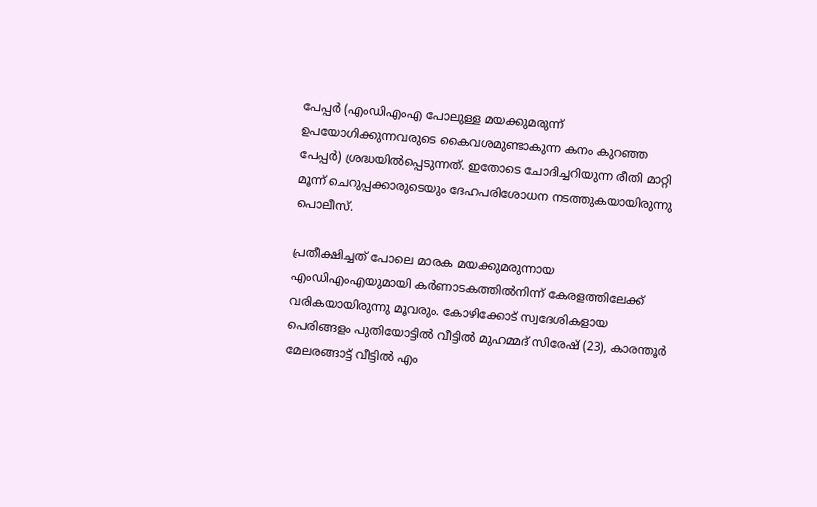പേപ്പര്‍ (എംഡിഎംഎ പോലുള്ള മയക്കുമരുന്ന് ഉപയോഗിക്കുന്നവരുടെ കൈവശമുണ്ടാകുന്ന കനം കുറഞ്ഞ പേപ്പര്‍) ശ്രദ്ധയില്‍പ്പെടുന്നത്. ഇതോടെ ചോദിച്ചറിയുന്ന രീതി മാറ്റി മൂന്ന് ചെറുപ്പക്കാരുടെയും ദേഹപരിശോധന നടത്തുകയായിരുന്നു പൊലീസ്.

പ്രതീക്ഷിച്ചത് പോലെ മാരക മയക്കുമരുന്നായ എംഡിഎംഎയുമായി കര്‍ണാടകത്തിൽനിന്ന് കേരളത്തിലേക്ക് വരികയായിരുന്നു മൂവരും. കോഴിക്കോട് സ്വദേശികളായ പെരിങ്ങളം പുതിയോട്ടില്‍ വീട്ടില്‍ മുഹമ്മദ് സിരേഷ് (23), കാരന്തൂര്‍ മേലരങ്ങാട്ട് വീട്ടില്‍ എം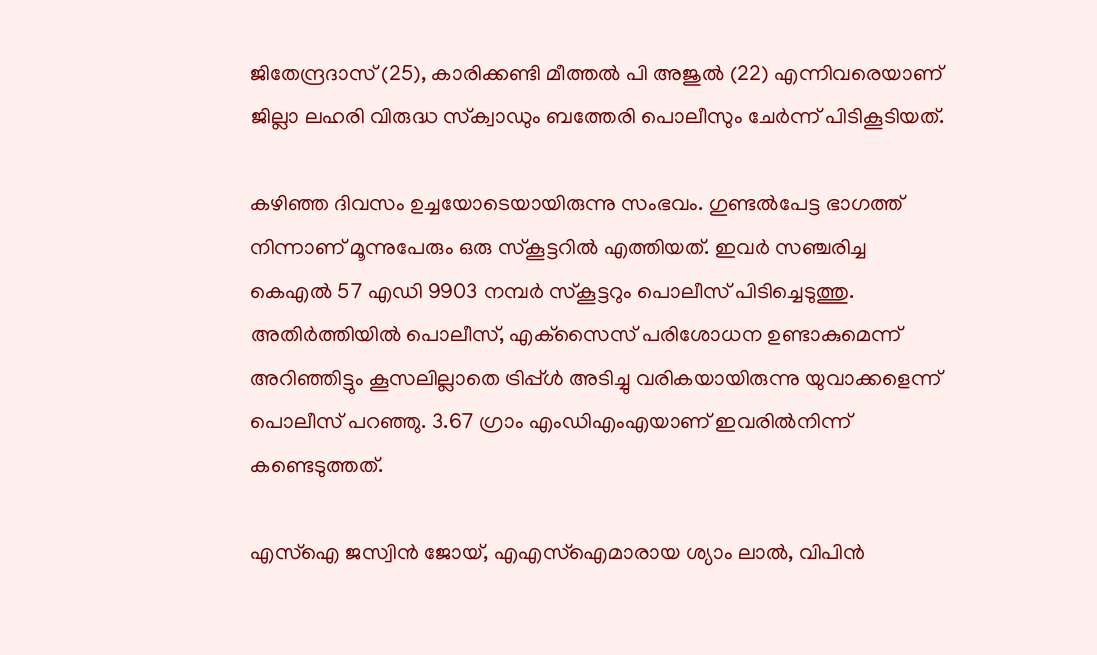ജിതേന്ദ്രദാസ് (25), കാരിക്കണ്ടി മീത്തല്‍ പി അജുല്‍ (22) എന്നിവരെയാണ് ജില്ലാ ലഹരി വിരുദ്ധ സ്‌ക്വാഡും ബത്തേരി പൊലീസും ചേര്‍ന്ന് പിടികൂടിയത്.

കഴിഞ്ഞ ദിവസം ഉച്ചയോടെയായിരുന്നു സംഭവം. ഗുണ്ടല്‍പേട്ട ഭാഗത്ത് നിന്നാണ് മൂന്നുപേരും ഒരു സ്‌കൂട്ടറില്‍ എത്തിയത്. ഇവര്‍ സഞ്ചരിച്ച കെഎല്‍ 57 എഡി 9903 നമ്പര്‍ സ്‌കൂട്ടറും പൊലീസ് പിടിച്ചെടുത്തു. അതിര്‍ത്തിയില്‍ പൊലീസ്, എക്‌സൈസ് പരിശോധന ഉണ്ടാകുമെന്ന് അറിഞ്ഞിട്ടും കൂസലില്ലാതെ ട്രിപ്പ്ള്‍ അടിച്ചു വരികയായിരുന്നു യുവാക്കളെന്ന് പൊലീസ് പറഞ്ഞു. 3.67 ഗ്രാം എംഡിഎംഎയാണ് ഇവരില്‍നിന്ന് കണ്ടെടുത്തത്.

എസ്ഐ ജസ്വിന്‍ ജോയ്, എഎസ്ഐമാരായ ശ്യാം ലാല്‍, വിപിന്‍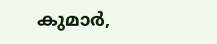കുമാര്‍,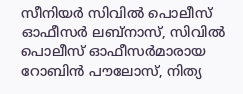സീനിയര്‍ സിവില്‍ പൊലീസ് ഓഫീസര്‍ ലബ്നാസ്, സിവില്‍ പൊലീസ് ഓഫീസര്‍മാരായ റോബിന്‍ പൗലോസ്, നിത്യ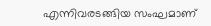എന്നിവരടങ്ങിയ സംഘമാണ്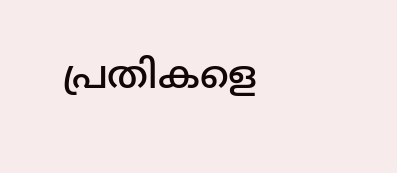പ്രതികളെ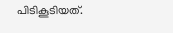പിടികൂടിയത്.